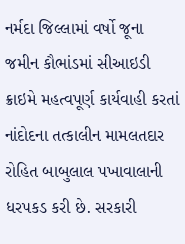નર્મદા જિલ્લામાં વર્ષો જૂના જમીન કૌભાંડમાં સીઆઇડી ક્રાઇમે મહત્વપૂર્ણ કાર્યવાહી કરતાં નાંદોદના તત્કાલીન મામલતદાર રોહિત બાબુલાલ પખાવાલાની ધરપકડ કરી છે. સરકારી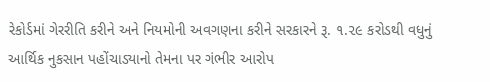રેકોર્ડમાં ગેરરીતિ કરીને અને નિયમોની અવગણના કરીને સરકારને રૂ. ૧.૨૯ કરોડથી વધુનું આર્થિક નુકસાન પહોંચાડ્યાનો તેમના પર ગંભીર આરોપ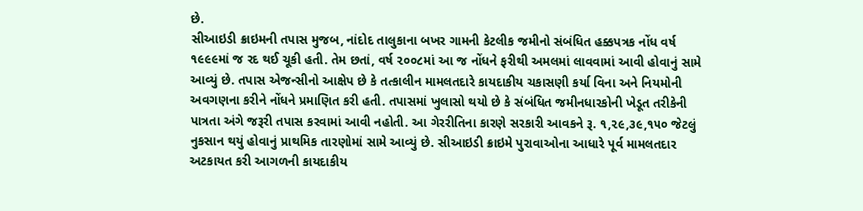છે.
સીઆઇડી ક્રાઇમની તપાસ મુજબ, નાંદોદ તાલુકાના બખર ગામની કેટલીક જમીનો સંબંધિત હક્કપત્રક નોંધ વર્ષ ૧૯૯૯માં જ રદ થઈ ચૂકી હતી. તેમ છતાં, વર્ષ ૨૦૦૮માં આ જ નોંધને ફરીથી અમલમાં લાવવામાં આવી હોવાનું સામે આવ્યું છે. તપાસ એજન્સીનો આક્ષેપ છે કે તત્કાલીન મામલતદારે કાયદાકીય ચકાસણી કર્યા વિના અને નિયમોની અવગણના કરીને નોંધને પ્રમાણિત કરી હતી. તપાસમાં ખુલાસો થયો છે કે સંબંધિત જમીનધારકોની ખેડૂત તરીકેની પાત્રતા અંગે જરૂરી તપાસ કરવામાં આવી નહોતી. આ ગેરરીતિના કારણે સરકારી આવકને રૂ. ૧,૨૯,૩૯,૧૫૦ જેટલું નુકસાન થયું હોવાનું પ્રાથમિક તારણોમાં સામે આવ્યું છે. સીઆઇડી ક્રાઇમે પુરાવાઓના આધારે પૂર્વ મામલતદાર અટકાયત કરી આગળની કાયદાકીય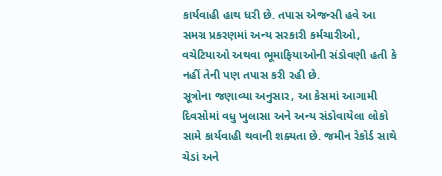કાર્યવાહી હાથ ધરી છે. તપાસ એજન્સી હવે આ સમગ્ર પ્રકરણમાં અન્ય સરકારી કર્મચારીઓ, વચેટિયાઓ અથવા ભૂમાફિયાઓની સંડોવણી હતી કે નહીં તેની પણ તપાસ કરી રહી છે.
સૂત્રોના જણાવ્યા અનુસાર, આ કેસમાં આગામી દિવસોમાં વધુ ખુલાસા અને અન્ય સંડોવાયેલા લોકો સામે કાર્યવાહી થવાની શક્યતા છે. જમીન રેકોર્ડ સાથે ચેડાં અને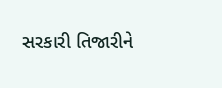સરકારી તિજારીને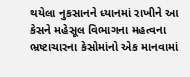થયેલા નુકસાનને ધ્યાનમાં રાખીને આ કેસને મહેસૂલ વિભાગના મહત્વના ભ્રષ્ટાચારના કેસોમાંનો એક માનવામાં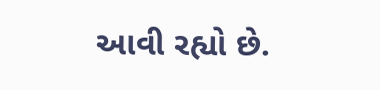આવી રહ્યો છે.